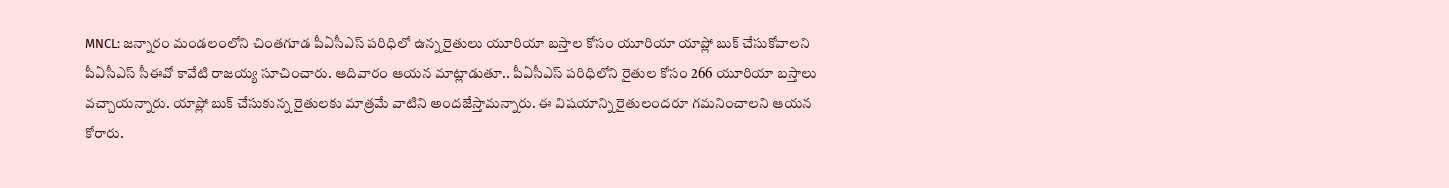MNCL: జన్నారం మండలంలోని చింతగూడ పీఏసీఎస్ పరిధిలో ఉన్న రైతులు యూరియా బస్తాల కోసం యూరియా యాప్లో బుక్ చేసుకోవాలని పీఏసీఎస్ సీఈవో కావేటి రాజయ్య సూచించారు. ఆదివారం ఆయన మాట్లాడుతూ.. పీఏసీఎస్ పరిధిలోని రైతుల కోసం 266 యూరియా బస్తాలు వచ్చాయన్నారు. యాప్లో బుక్ చేసుకున్న రైతులకు మాత్రమే వాటిని అందజేస్తామన్నారు. ఈ విషయాన్ని రైతులందరూ గమనించాలని ఆయన కోరారు.